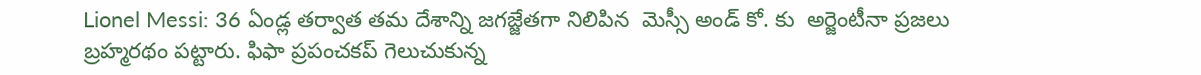Lionel Messi: 36 ఏండ్ల తర్వాత తమ దేశాన్ని జగజ్జేతగా నిలిపిన  మెస్సీ అండ్ కో. కు  అర్జెంటీనా ప్రజలు బ్రహ్మరథం పట్టారు. ఫిఫా ప్రపంచకప్ గెలుచుకున్న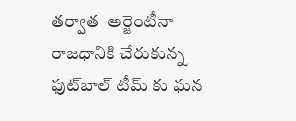తర్వాత  అర్జెంటీనా రాజధానికి చేరుకున్న  ఫుట్‌బాల్ టీమ్ కు ఘన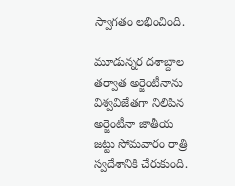స్వాగతం లభించింది.

మూడున్నర దశాబ్దాల తర్వాత అర్జెంటీనాను విశ్వవిజేతగా నిలిపిన అర్జెంటీనా జాతీయ జట్టు సోమవారం రాత్రి స్వదేశానికి చేరుకుంది.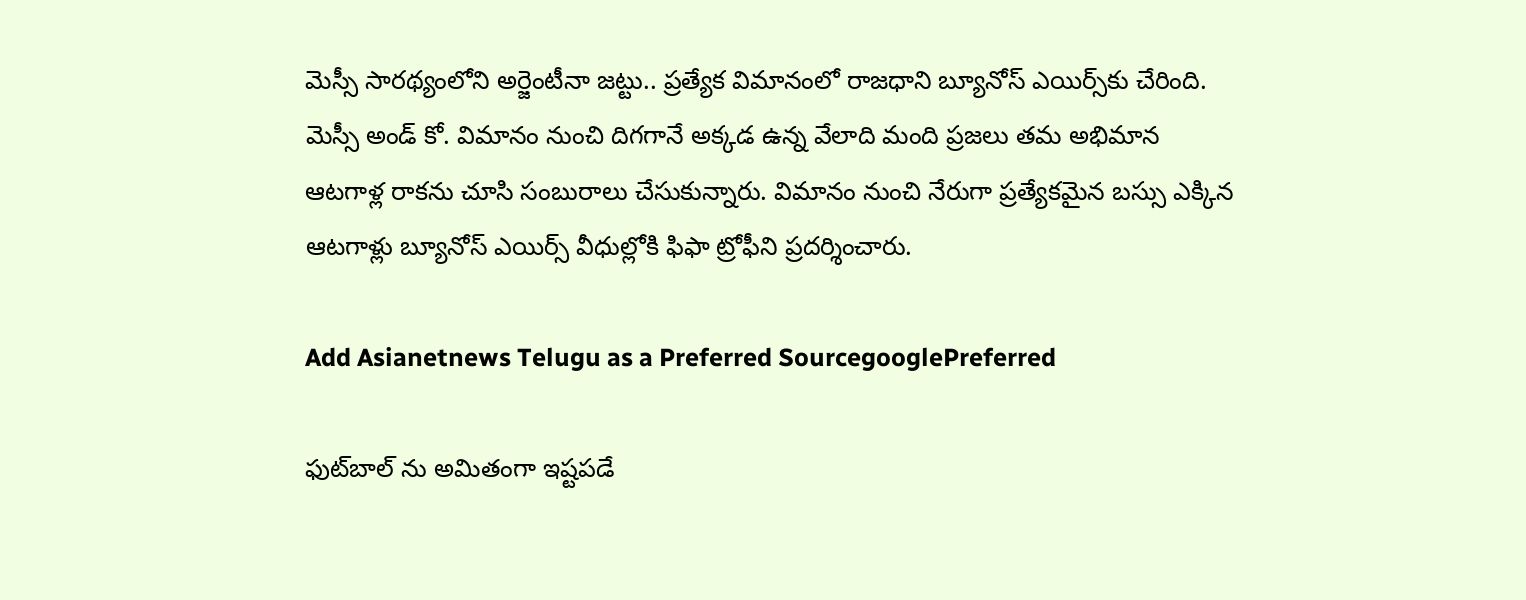మెస్సీ సారథ్యంలోని అర్జెంటీనా జట్టు.. ప్రత్యేక విమానంలో రాజధాని బ్యూనోస్ ఎయిర్స్‌కు చేరింది. మెస్సీ అండ్ కో. విమానం నుంచి దిగగానే అక్కడ ఉన్న వేలాది మంది ప్రజలు తమ అభిమాన ఆటగాళ్ల రాకను చూసి సంబురాలు చేసుకున్నారు. విమానం నుంచి నేరుగా ప్రత్యేకమైన బస్సు ఎక్కిన ఆటగాళ్లు బ్యూనోస్ ఎయిర్స్‌ వీధుల్లోకి ఫిఫా ట్రోఫీని ప్రదర్శించారు.

Add Asianetnews Telugu as a Preferred SourcegooglePreferred

ఫుట్‌బాల్ ను అమితంగా ఇష్టపడే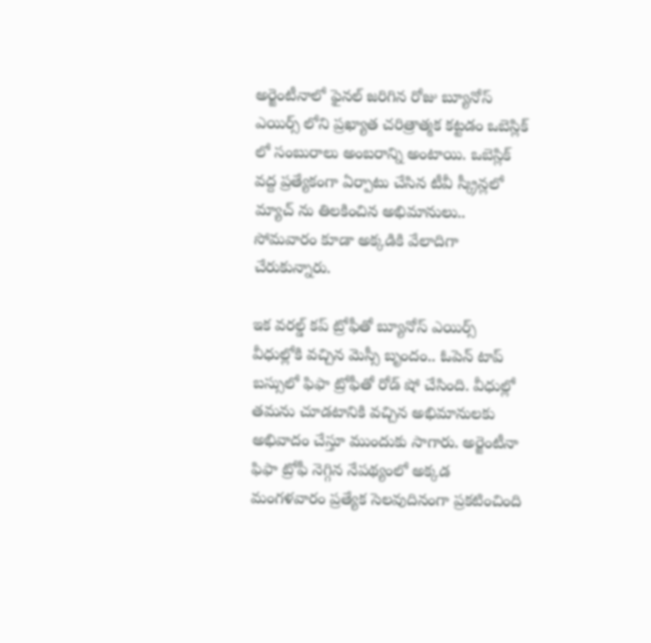అర్జెంటీనాలో ఫైనల్ జరిగిన రోజు బ్యూనోస్ ఎయిర్స్ లోని ప్రఖ్యాత చరిత్రాత్మక కట్టడం ఒబెస్లిక్ లో సంబురాలు అంబరాన్ని అంటాయి. ఒబెస్లిక్ వద్ద ప్రత్యేకంగా ఏర్పాటు చేసిన టీవీ స్క్రీన్లలో మ్యాచ్ ను తిలకించిన అభిమానులు.. సోమవారం కూడా అక్కడికి వేలాదిగా చేరుకున్నారు.

ఇక వరల్డ్ కప్ ట్రోఫీతో బ్యూనోస్ ఎయిర్స్‌ వీధుల్లోకి వచ్చిన మెస్సీ బృందం.. ఓపెన్ టాప్ బస్సులో ఫిఫా ట్రోఫీతో రోడ్ షో చేసింది. వీధుల్లో తమను చూడటానికి వచ్చిన అభిమానులకు అభివాదం చేస్తూ ముందుకు సాగారు. అర్జెంటీనా ఫిఫా ట్రోఫీ నెగ్గిన నేపథ్యంలో అక్కడ మంగళవారం ప్రత్యేక సెలవుదినంగా ప్రకటించింది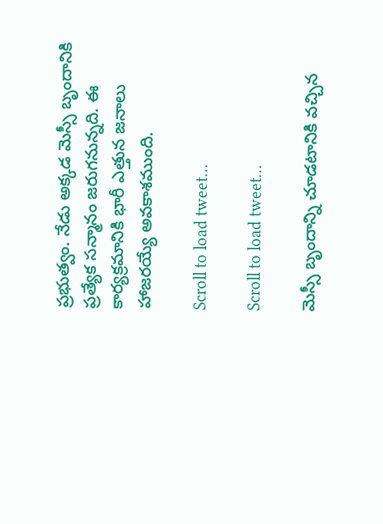ప్రభుత్వం. నేడు అక్కడ మెస్సీ బృందానికి ప్రత్యేక సన్మానం జరుగనున్నది. ఈ కార్యక్రమానికి భారీ ఎత్తున జనాలు హాజరయ్యే అవకాశముంది.

Scroll to load tweet…

Scroll to load tweet…

మెస్సీ బృందాన్ని చూడటానికి వచ్చిన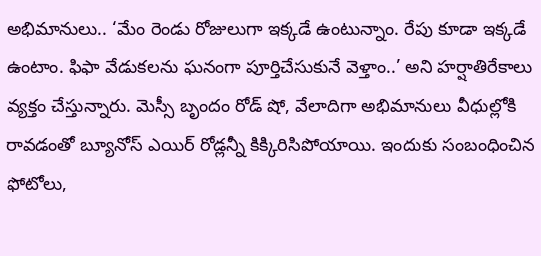అభిమానులు.. ‘మేం రెండు రోజులుగా ఇక్కడే ఉంటున్నాం. రేపు కూడా ఇక్కడే ఉంటాం. ఫిఫా వేడుకలను ఘనంగా పూర్తిచేసుకునే వెళ్తాం..’ అని హర్షాతిరేకాలు వ్యక్తం చేస్తున్నారు. మెస్సీ బృందం రోడ్ షో, వేలాదిగా అభిమానులు వీధుల్లోకి రావడంతో బ్యూనోస్ ఎయిర్ రోడ్లన్నీ కిక్కిరిసిపోయాయి. ఇందుకు సంబంధించిన ఫోటోలు,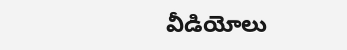వీడియోలు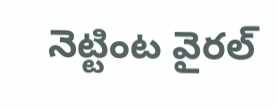నెట్టింట వైరల్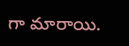గా మారాయి.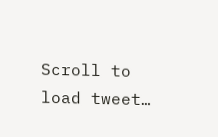Scroll to load tweet…